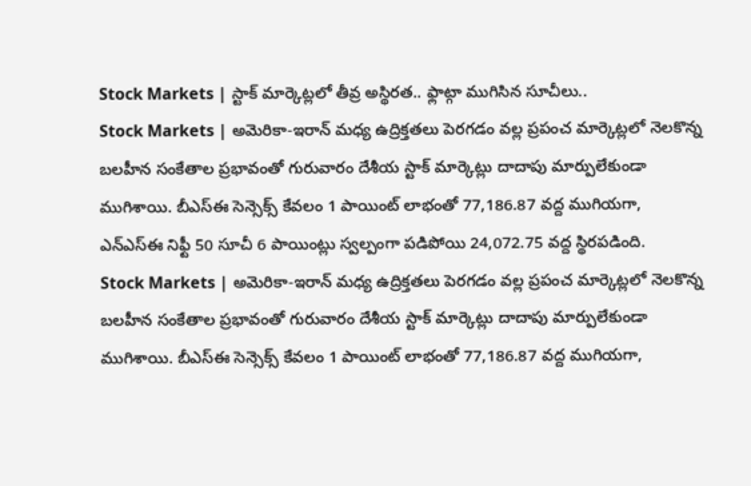Stock Markets | స్టాక్ మార్కెట్లలో తీవ్ర అస్థిరత.. ఫ్లాట్గా ముగిసిన సూచీలు..
Stock Markets | అమెరికా-ఇరాన్ మధ్య ఉద్రిక్తతలు పెరగడం వల్ల ప్రపంచ మార్కెట్లలో నెలకొన్న బలహీన సంకేతాల ప్రభావంతో గురువారం దేశీయ స్టాక్ మార్కెట్లు దాదాపు మార్పులేకుండా ముగిశాయి. బీఎస్ఈ సెన్సెక్స్ కేవలం 1 పాయింట్ లాభంతో 77,186.87 వద్ద ముగియగా, ఎన్ఎస్ఈ నిఫ్టీ 50 సూచీ 6 పాయింట్లు స్వల్పంగా పడిపోయి 24,072.75 వద్ద స్థిరపడింది.
Stock Markets | అమెరికా-ఇరాన్ మధ్య ఉద్రిక్తతలు పెరగడం వల్ల ప్రపంచ మార్కెట్లలో నెలకొన్న బలహీన సంకేతాల ప్రభావంతో గురువారం దేశీయ స్టాక్ మార్కెట్లు దాదాపు మార్పులేకుండా ముగిశాయి. బీఎస్ఈ సెన్సెక్స్ కేవలం 1 పాయింట్ లాభంతో 77,186.87 వద్ద ముగియగా,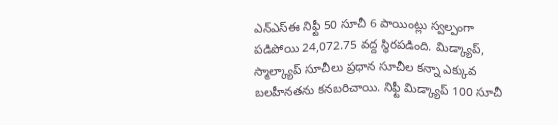ఎన్ఎస్ఈ నిఫ్టీ 50 సూచీ 6 పాయింట్లు స్వల్పంగా పడిపోయి 24,072.75 వద్ద స్థిరపడింది. మిడ్క్యాప్, స్మాల్క్యాప్ సూచీలు ప్రధాన సూచీల కన్నా ఎక్కువ బలహీనతను కనబరిచాయి. నిఫ్టీ మిడ్క్యాప్ 100 సూచీ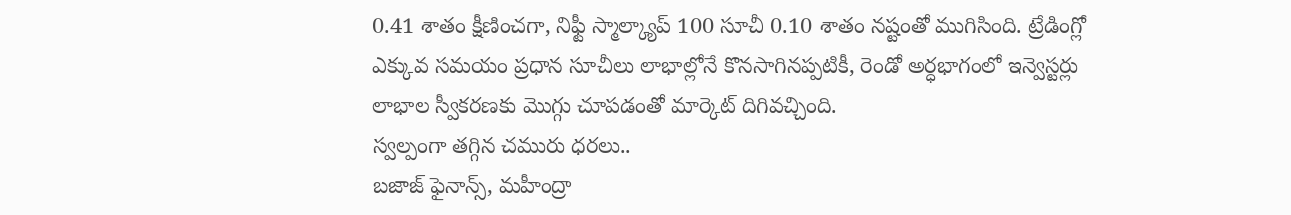0.41 శాతం క్షీణించగా, నిఫ్టీ స్మాల్క్యాప్ 100 సూచీ 0.10 శాతం నష్టంతో ముగిసింది. ట్రేడింగ్లో ఎక్కువ సమయం ప్రధాన సూచీలు లాభాల్లోనే కొనసాగినప్పటికీ, రెండో అర్ధభాగంలో ఇన్వెస్టర్లు లాభాల స్వీకరణకు మొగ్గు చూపడంతో మార్కెట్ దిగివచ్చింది.
స్వల్పంగా తగ్గిన చమురు ధరలు..
బజాజ్ ఫైనాన్స్, మహీంద్రా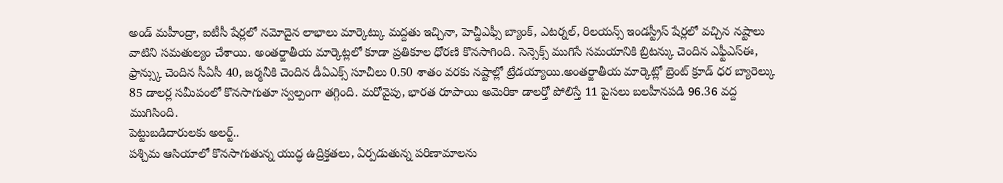అండ్ మహీంద్రా, ఐటీసీ షేర్లలో నమోదైన లాభాలు మార్కెట్కు మద్దతు ఇచ్చినా, హెచ్డీఎఫ్సీ బ్యాంక్, ఎటర్నల్, రిలయన్స్ ఇండస్ట్రీస్ షేర్లలో వచ్చిన నష్టాలు వాటిని సమతుల్యం చేశాయి. అంతర్జాతీయ మార్కెట్లలో కూడా ప్రతికూల ధోరణి కొనసాగింది. సెన్సెక్స్ ముగిసే సమయానికి బ్రిటన్కు చెందిన ఎఫ్టీఎస్ఈ, ఫ్రాన్స్కు చెందిన సీఏసీ 40, జర్మనీకి చెందిన డీఏఎక్స్ సూచీలు 0.50 శాతం వరకు నష్టాల్లో ట్రేడయ్యాయి.అంతర్జాతీయ మార్కెట్లో బ్రెంట్ క్రూడ్ ధర బ్యారెల్కు 85 డాలర్ల సమీపంలో కొనసాగుతూ స్వల్పంగా తగ్గింది. మరోవైపు, భారత రూపాయి అమెరికా డాలర్తో పోలిస్తే 11 పైసలు బలహీనపడి 96.36 వద్ద ముగిసింది.
పెట్టుబడిదారులకు అలర్ట్..
పశ్చిమ ఆసియాలో కొనసాగుతున్న యుద్ధ ఉద్రిక్తతలు, ఏర్పడుతున్న పరిణామాలను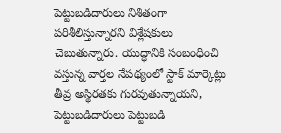పెట్టుబడిదారులు నిశితంగా పరిశీలిస్తున్నారని విశ్లేషకులు చెబుతున్నారు. యుద్ధానికి సంబంధించి వస్తున్న వార్తల నేపథ్యంలో స్టాక్ మార్కెట్లు తీవ్ర అస్థిరతకు గురవుతున్నాయని, పెట్టుబడిదారులు పెట్టుబడి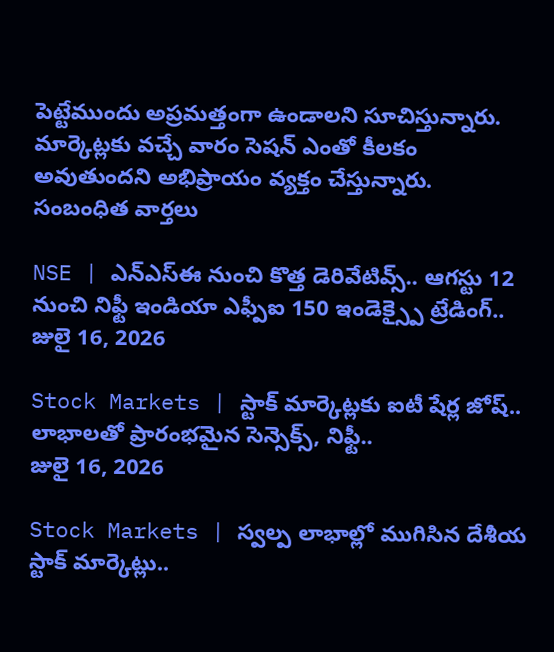పెట్టేముందు అప్రమత్తంగా ఉండాలని సూచిస్తున్నారు. మార్కెట్లకు వచ్చే వారం సెషన్ ఎంతో కీలకం అవుతుందని అభిప్రాయం వ్యక్తం చేస్తున్నారు.
సంబంధిత వార్తలు

NSE | ఎన్ఎస్ఈ నుంచి కొత్త డెరివేటివ్స్.. ఆగస్టు 12 నుంచి నిఫ్టీ ఇండియా ఎఫ్పీఐ 150 ఇండెక్స్పై ట్రేడింగ్..
జులై 16, 2026

Stock Markets | స్టాక్ మార్కెట్లకు ఐటీ షేర్ల జోష్.. లాభాలతో ప్రారంభమైన సెన్సెక్స్, నిఫ్టీ..
జులై 16, 2026

Stock Markets | స్వల్ప లాభాల్లో ముగిసిన దేశీయ స్టాక్ మార్కెట్లు..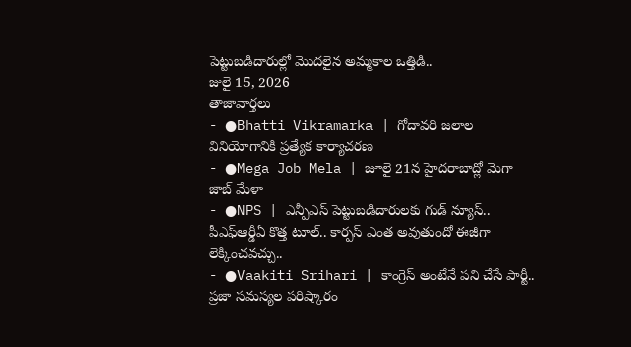పెట్టుబడిదారుల్లో మొదలైన అమ్మకాల ఒత్తిడి..
జులై 15, 2026
తాజావార్తలు
- ●Bhatti Vikramarka | గోదావరి జలాల వినియోగానికి ప్రత్యేక కార్యాచరణ
- ●Mega Job Mela | జూలై 21న హైదరాబాద్లో మెగా జాబ్ మేళా
- ●NPS | ఎన్పీఎస్ పెట్టుబడిదారులకు గుడ్ న్యూస్.. పీఎఫ్ఆర్డీఏ కొత్త టూల్.. కార్పస్ ఎంత అవుతుందో ఈజీగా లెక్కించవచ్చు..
- ●Vaakiti Srihari | కాంగ్రెస్ అంటేనే పని చేసే పార్టీ.. ప్రజా సమస్యల పరిష్కారం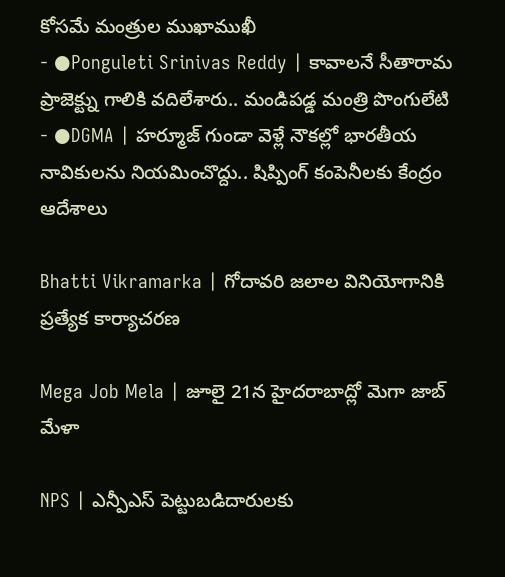కోసమే మంత్రుల ముఖాముఖీ
- ●Ponguleti Srinivas Reddy | కావాలనే సీతారామ ప్రాజెక్ట్ను గాలికి వదిలేశారు.. మండిపడ్డ మంత్రి పొంగులేటి
- ●DGMA | హర్మూజ్ గుండా వెళ్లే నౌకల్లో భారతీయ నావికులను నియమించొద్దు.. షిప్పింగ్ కంపెనీలకు కేంద్రం ఆదేశాలు

Bhatti Vikramarka | గోదావరి జలాల వినియోగానికి ప్రత్యేక కార్యాచరణ

Mega Job Mela | జూలై 21న హైదరాబాద్లో మెగా జాబ్ మేళా

NPS | ఎన్పీఎస్ పెట్టుబడిదారులకు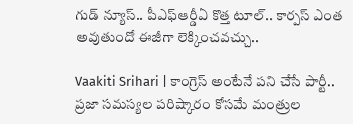గుడ్ న్యూస్.. పీఎఫ్ఆర్డీఏ కొత్త టూల్.. కార్పస్ ఎంత అవుతుందో ఈజీగా లెక్కించవచ్చు..

Vaakiti Srihari | కాంగ్రెస్ అంటేనే పని చేసే పార్టీ.. ప్రజా సమస్యల పరిష్కారం కోసమే మంత్రుల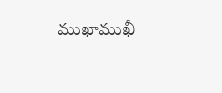ముఖాముఖీ